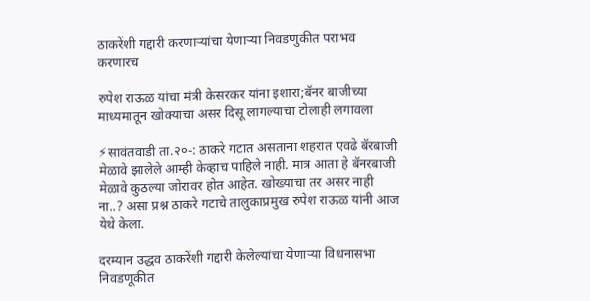ठाकरेंशी गद्दारी करणाऱ्यांचा येणाऱ्या निवडणुकीत पराभव करणारच

रुपेश राऊळ यांचा मंत्री केसरकर यांना इशारा;बॅनर बाजीच्या माध्यमातून खोक्याचा असर दिसू लागल्याचा टोलाही लगावला

⚡सावंतवाडी ता.२०-: ठाकरे गटात असताना शहरात एवढे बॅरबाजी मेळावे झालेले आम्ही केव्हाच पाहिले नाही. मात्र आता हे बॅनरबाजी मेळावे कुठल्या जोरावर होत आहेत. खोख्याचा तर असर नाही ना..? असा प्रश्न ठाकरे गटाचे तालुकाप्रमुख रुपेश राऊळ यांनी आज येथे केला.

दरम्यान उद्धव ठाकरेंशी गद्दारी केलेल्यांचा येणाऱ्या विधनासभा निवडणूकीत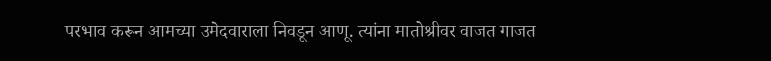परभाव करून आमच्या उमेदवाराला निवडून आणू. त्यांना मातोश्रीवर वाजत गाजत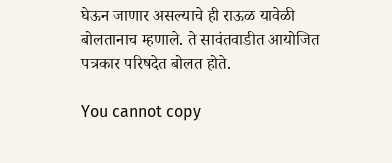घेऊन जाणार असल्याचे ही राऊळ यावेळी बोलतानाच म्हणाले. ते सावंतवाडीत आयोजित पत्रकार परिषदेत बोलत होते.

You cannot copy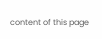content of this page